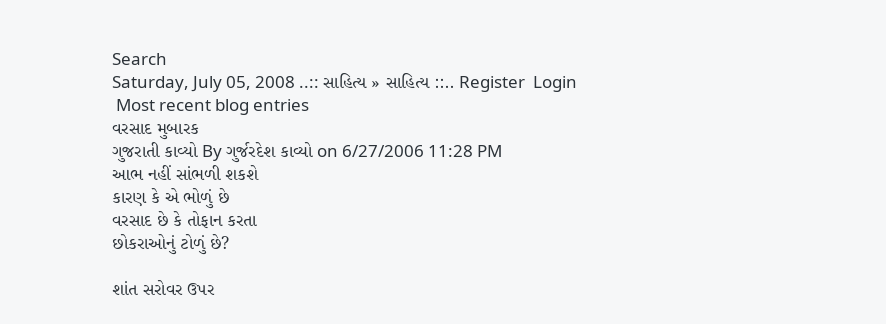Search
Saturday, July 05, 2008 ..:: સાહિત્ય » સાહિત્ય ::.. Register  Login
 Most recent blog entries
વરસાદ મુબારક
ગુજરાતી કાવ્યો By ગુર્જરદેશ કાવ્યો on 6/27/2006 11:28 PM
આભ નહીં સાંભળી શકશે
કારણ કે એ ભોળું છે
વરસાદ છે કે તોફાન કરતા
છોકરાઓનું ટોળું છે?

શાંત સરોવર ઉપર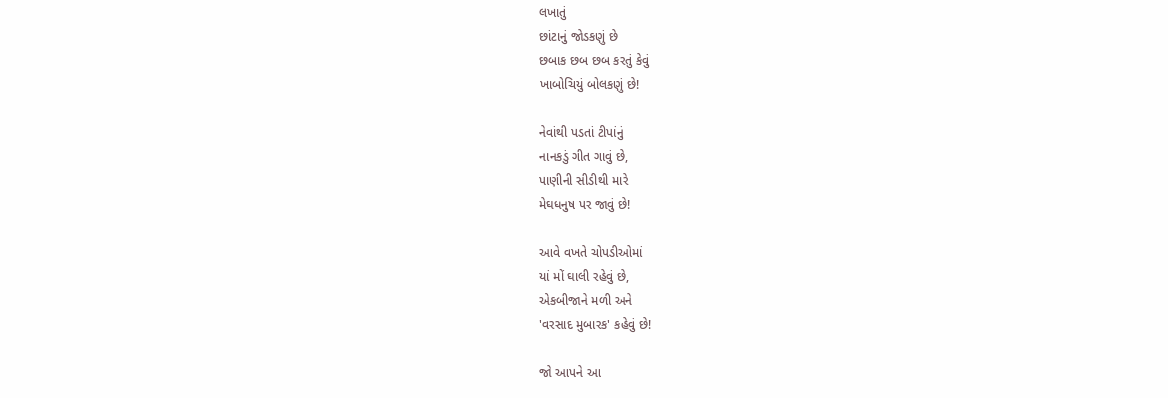લખાતું
છાંટાનું જોડકણું છે
છબાક છબ છબ કરતું કેવું
ખાબોચિયું બોલકણું છે!

નેવાંથી પડતાં ટીપાંનું
નાનકડું ગીત ગાવું છે,
પાણીની સીડીથી મારે
મેઘધનુષ પર જાવું છે!

આવે વખતે ચોપડીઓમાં
યાં મોં ઘાલી રહેવું છે,
એકબીજાને મળી અને
'વરસાદ મુબારક' કહેવું છે!

જો આપને આ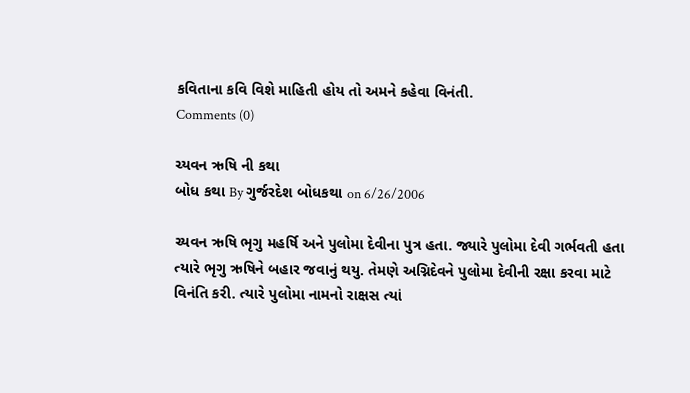કવિતાના કવિ વિશે માહિતી હોય તો અમને કહેવા વિનંતી.
Comments (0)

ચ્યવન ઋષિ ની કથા
બોધ કથા By ગુર્જરદેશ બોધકથા on 6/26/2006

ચ્યવન ઋષિ ભૃગુ મહર્ષિ અને પુલોમા દેવીના પુત્ર હતા. જ્યારે પુલોમા દેવી ગર્ભવતી હતા ત્યારે ભૃગુ ઋષિને બહાર જવાનું થયુ. તેમણે અગ્નિદેવને પુલોમા દેવીની રક્ષા કરવા માટે વિનંતિ કરી. ત્યારે પુલોમા નામનો રાક્ષસ ત્યાં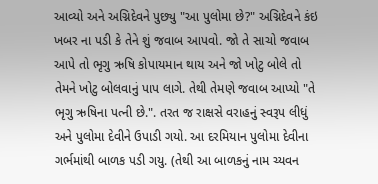આવ્યો અને અગ્નિદેવને પુછ્યુ "આ પુલોમા છે?" અગ્નિદેવને કંઇ ખબર ના પડી કે તેને શું જવાબ આપવો. જો તે સાચો જવાબ આપે તો ભૃગુ ઋષિ કોપાયમાન થાય અને જો ખોટુ બોલે તો તેમને ખોટુ બોલવાનું પાપ લાગે. તેથી તેમણે જવાબ આપ્યો "તે ભૃગુ ઋષિના પત્ની છે.". તરત જ રાક્ષસે વરાહનું સ્વરૂપ લીધું અને પુલોમા દેવીને ઉપાડી ગયો. આ દરમિયાન પુલોમા દેવીના ગર્ભમાંથી બાળક પડી ગયુ. (તેથી આ બાળકનું નામ ચ્યવન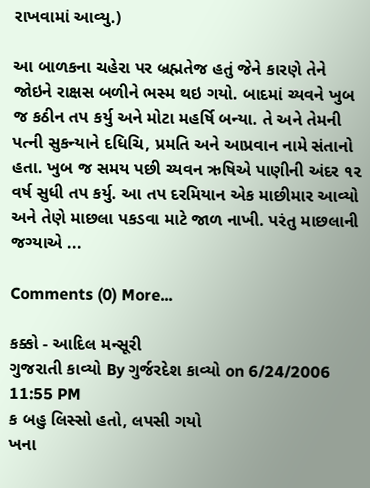રાખવામાં આવ્યુ.)

આ બાળકના ચહેરા પર બ્રહ્મતેજ હતું જેને કારણે તેને જોઇને રાક્ષસ બળીને ભસ્મ થઇ ગયો. બાદમાં ચ્યવને ખુબ જ કઠીન તપ કર્યુ અને મોટા મહર્ષિ બન્યા. તે અને તેમની પત્ની સુકન્યાને દધિચિ, પ્રમતિ અને આપ્રવાન નામે સંતાનો હતા. ખુબ જ સમય પછી ચ્યવન ઋષિએ પાણીની અંદર ૧૨ વર્ષ સુધી તપ કર્યુ. આ તપ દરમિયાન એક માછીમાર આવ્યો અને તેણે માછલા પકડવા માટે જાળ નાખી. પરંતુ માછલાની જગ્યાએ ...

Comments (0) More...

કક્કો - આદિલ મન્સૂરી
ગુજરાતી કાવ્યો By ગુર્જરદેશ કાવ્યો on 6/24/2006 11:55 PM
ક બહુ લિસ્સો હતો, લપસી ગયો
ખના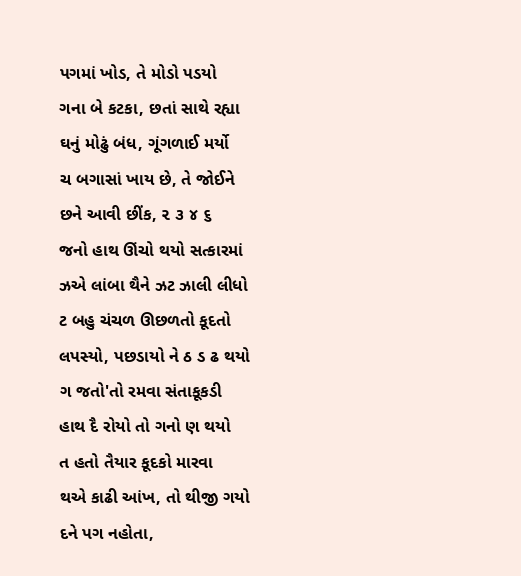પગમાં ખોડ, તે મોડો પડયો
ગના બે કટકા, છતાં સાથે રહ્યા
ઘનું મોઢું બંધ, ગૂંગળાઈ મર્યો
ચ બગાસાં ખાય છે, તે જોઈને
છને આવી છીંક, ૨ ૩ ૪ ૬
જનો હાથ ઊંચો થયો સત્કારમાં
ઝએ લાંબા થૈને ઝટ ઝાલી લીધો
ટ બહુ ચંચળ ઊછળતો કૂદતો
લપસ્યો, પછડાયો ને ઠ ડ ઢ થયો
ગ જતો'તો રમવા સંતાકૂકડી
હાથ દૈ રોયો તો ગનો ણ થયો
ત હતો તૈયાર કૂદકો મારવા
થએ કાઢી આંખ, તો થીજી ગયો
દને પગ નહોતા,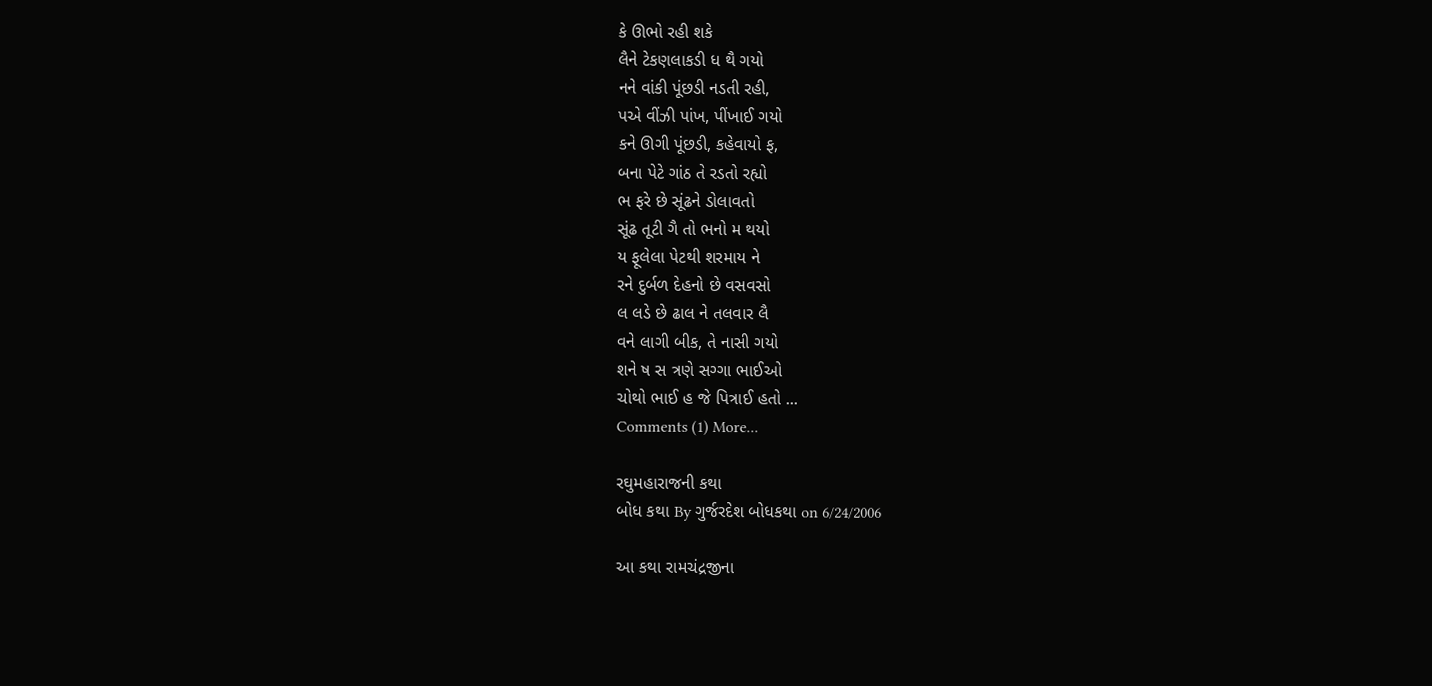કે ઊભો રહી શકે
લૈને ટેકણલાકડી ધ થૈ ગયો
નને વાંકી પૂંછડી નડતી રહી,
પએ વીંઝી પાંખ, પીંખાઈ ગયો
કને ઊગી પૂંછડી, કહેવાયો ફ,
બના પેટે ગાંઠ તે રડતો રહ્યો
ભ ફરે છે સૂંઢને ડોલાવતો
સૂંઢ તૂટી ગૈ તો ભનો મ થયો
ય ફૂલેલા પેટથી શરમાય ને
રને દુર્બળ દેહનો છે વસવસો
લ લડે છે ઢાલ ને તલવાર લૈ
વને લાગી બીક, તે નાસી ગયો
શને ષ સ ત્રણે સગ્ગા ભાઈઓ
ચોથો ભાઈ હ જે પિત્રાઈ હતો ...
Comments (1) More...

રઘુમહારાજની કથા
બોધ કથા By ગુર્જરદેશ બોધકથા on 6/24/2006

આ કથા રામચંદ્રજીના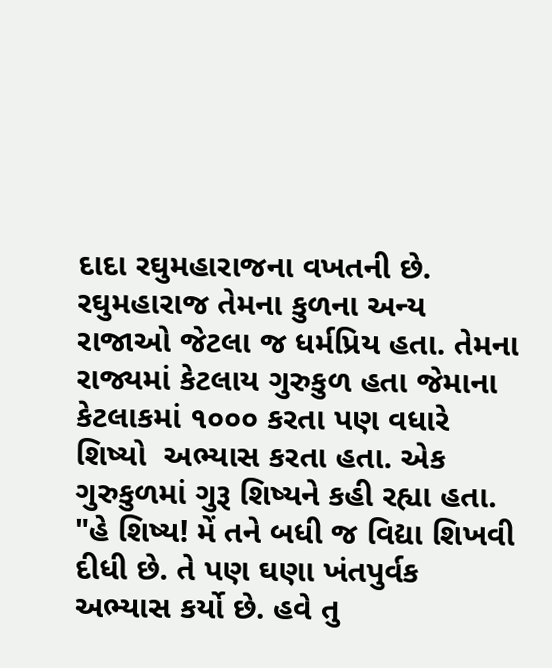દાદા રઘુમહારાજના વખતની છે. રઘુમહારાજ તેમના કુળના અન્ય રાજાઓ જેટલા જ ધર્મપ્રિય હતા. તેમના રાજ્યમાં કેટલાય ગુરુકુળ હતા જેમાના કેટલાકમાં ૧૦૦૦ કરતા પણ વધારે શિષ્યો  અભ્યાસ કરતા હતા. એક ગુરુકુળમાં ગુરૂ શિષ્યને કહી રહ્યા હતા. "હે શિષ્ય! મેં તને બધી જ વિદ્યા શિખવી દીધી છે. તે પણ ઘણા ખંતપુર્વક અભ્યાસ કર્યો છે. હવે તુ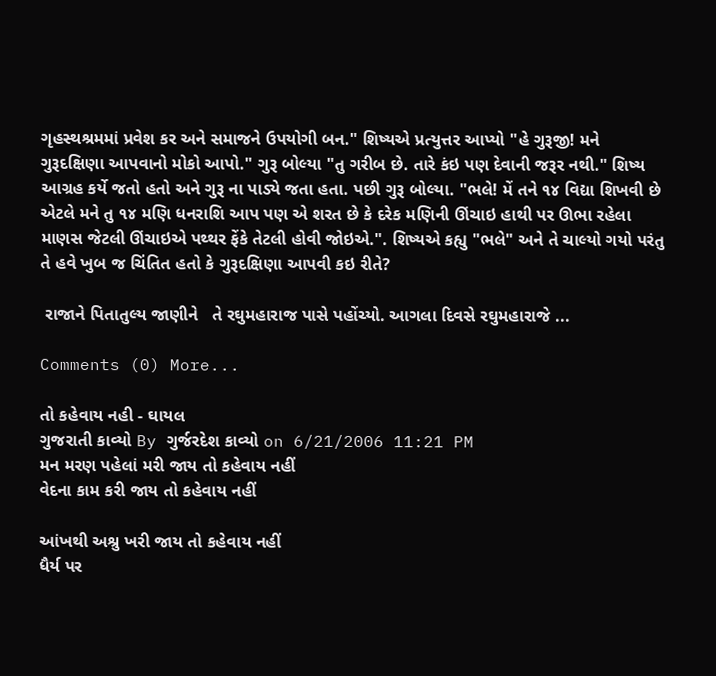ગૃહસ્થશ્રમમાં પ્રવેશ કર અને સમાજને ઉપયોગી બન." શિષ્યએ પ્રત્યુત્તર આપ્યો "હે ગુરૂજી! મને ગુરૂદક્ષિણા આપવાનો મોકો આપો." ગુરૂ બોલ્યા "તુ ગરીબ છે. તારે કંઇ પણ દેવાની જરૂર નથી." શિષ્ય આગ્રહ કર્યે જતો હતો અને ગુરૂ ના પાડ્યે જતા હતા. પછી ગુરૂ બોલ્યા. "ભલે! મેં તને ૧૪ વિદ્યા શિખવી છે એટલે મને તુ ૧૪ મણિ ધનરાશિ આપ પણ એ શરત છે કે દરેક મણિની ઊંચાઇ હાથી પર ઊભા રહેલા માણસ જેટલી ઊંચાઇએ પથ્થર ફેંકે તેટલી હોવી જોઇએ.". શિષ્યએ કહ્યુ "ભલે" અને તે ચાલ્યો ગયો પરંતુ તે હવે ખુબ જ ચિંતિત હતો કે ગુરૂદક્ષિણા આપવી કઇ રીતે?

 રાજાને પિતાતુલ્ય જાણીને   તે રઘુમહારાજ પાસે પહોંચ્યો. આગલા દિવસે રઘુમહારાજે ...

Comments (0) More...

તો કહેવાય નહી - ઘાયલ
ગુજરાતી કાવ્યો By ગુર્જરદેશ કાવ્યો on 6/21/2006 11:21 PM
મન મરણ પહેલાં મરી જાય તો કહેવાય નહીં
વેદના કામ કરી જાય તો કહેવાય નહીં

આંખથી અશ્રુ ખરી જાય તો કહેવાય નહીં
ધૈર્ય પર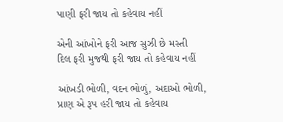પાણી ફરી જાય તો કહેવાય નહીં

એની આંખોને ફરી આજ સુઝી છે મસ્તી
દિલ ફરી મુજથી ફરી જાય તો કહેવાય નહીં

આંખડી ભોળી, વદન ભોળું, અદાઓ ભોળી,
પ્રાણ એ રૂપ હરી જાય તો કહેવાય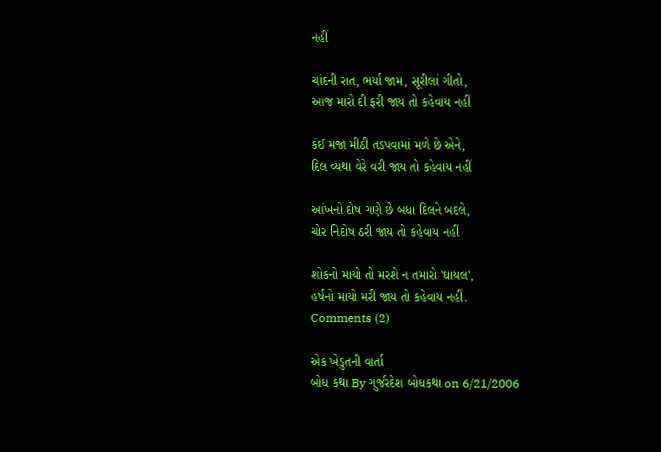નહીં

ચાંદની રાત, ભર્યા જામ, સૂરીલાં ગીતો,
આજ મારો દી ફરી જાય તો કહેવાય નહીં

કંઈ મજા મીઠી તડપવામાં મળે છે એને,
દિલ વ્યથા વેરે વરી જાય તો કહેવાય નહીં

આંખનો દોષ ગણે છે બધા દિલને બદલે,
ચોર નિદોષ ઠરી જાય તો કહેવાય નહીં

શોકનો માયો તો મરશે ન તમારો 'ઘાયલ',
હર્ષનો માયો મરી જાય તો કહેવાય નહીં.
Comments (2)

એક ખેડુતની વાર્તા
બોધ કથા By ગુર્જરદેશ બોધકથા on 6/21/2006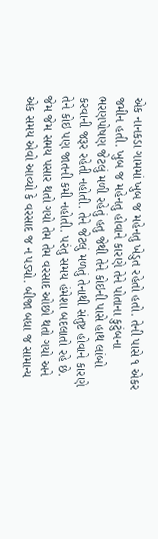એક નાનકડા ગામમાં ખુબ જ મહેનતુ ખેડુત રહેતો હતો. તેની પાસે ૧ એકર જમીન હતી. ખુબ જ મહેનતુ હોવાને કારણે તેને પોતાના કુટુંબના ભરણપોષણ જેટલું મળી રહેતું હતુ જેથી તેને કોઇની પાસે હાથ લાંબો કરવાની જરૂર રહેતી નહોતી. તેને જેટલું મળતું તેનાથી સંતુષ્ટ હોવાને કારણે તેને કોઇ પણ જાતની કમી નહોતી. પરંતુ સમય હંમેશા બદલાતો રહે છે. જેમ જેમ સમય પસાર થતો ગયો તેમ તેમ વરસાદ ઓછો થતો ગયો અને એક સમય એવો આવ્યો કે વરસાદ જ ન પડ્યો. બીજા બધા જ સામાન્ય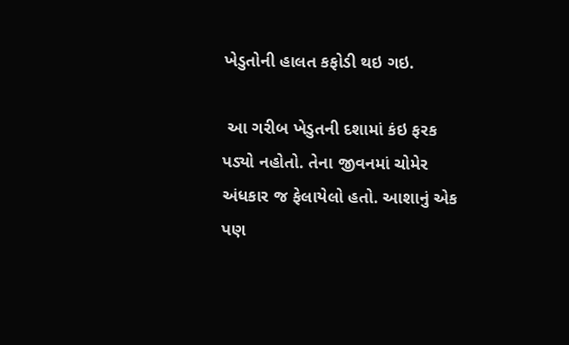ખેડુતોની હાલત કફોડી થઇ ગઇ.

 આ ગરીબ ખેડુતની દશામાં કંઇ ફરક પડ્યો નહોતો. તેના જીવનમાં ચોમેર અંધકાર જ ફેલાયેલો હતો. આશાનું એક પણ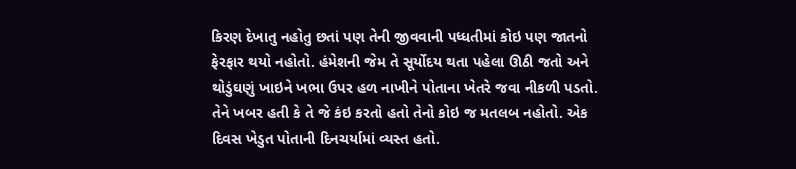કિરણ દેખાતુ નહોતુ છતાં પણ તેની જીવવાની પધ્ધતીમાં કોઇ પણ જાતનો ફેરફાર થયો નહોતો. હંમેશની જેમ તે સૂર્યોદય થતા પહેલા ઊઠી જતો અને થોડુંઘણું ખાઇને ખભા ઉપર હળ નાખીને પોતાના ખેતરે જવા નીકળી પડતો. તેને ખબર હતી કે તે જે કંઇ કરતો હતો તેનો કોઇ જ મતલબ નહોતો. એક દિવસ ખેડુત પોતાની દિનચર્યામાં વ્યસ્ત હતો.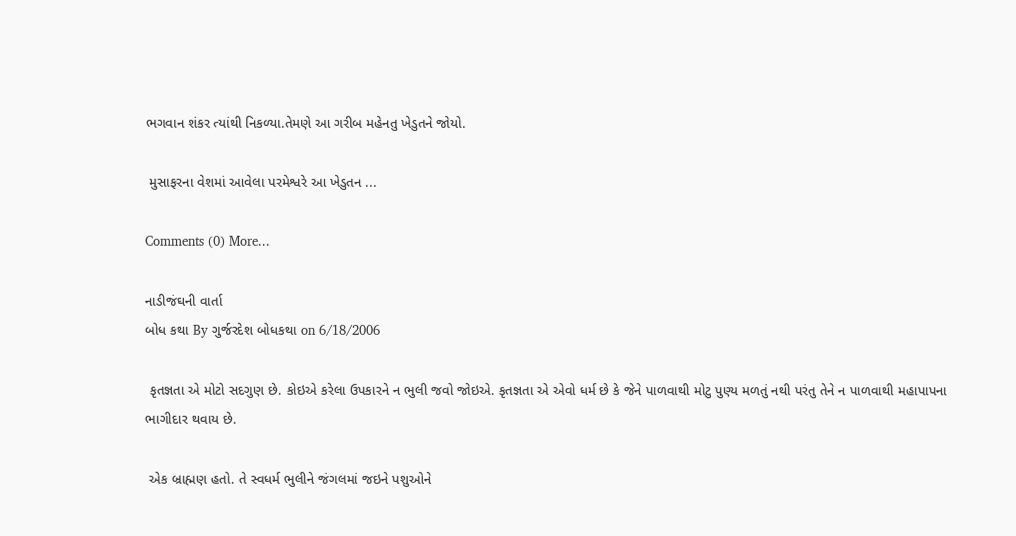ભગવાન શંકર ત્યાંથી નિકળ્યા.તેમણે આ ગરીબ મહેનતુ ખેડુતને જોયો.

 મુસાફરના વેશમાં આવેલા પરમેશ્વરે આ ખેડુતન ...

Comments (0) More...

નાડીજંઘની વાર્તા
બોધ કથા By ગુર્જરદેશ બોધકથા on 6/18/2006

 કૃતજ્ઞતા એ મોટો સદગુણ છે. કોઇએ કરેલા ઉપકારને ન ભુલી જવો જોઇએ. કૃતજ્ઞતા એ એવો ધર્મ છે કે જેને પાળવાથી મોટુ પુણ્ય મળતું નથી પરંતુ તેને ન પાળવાથી મહાપાપના ભાગીદાર થવાય છે.

 એક બ્રાહ્મણ હતો. તે સ્વધર્મ ભુલીને જંગલમાં જઇને પશુઓને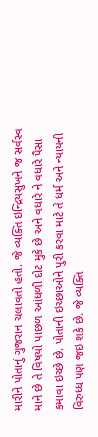મારીને પોતાનું ગુજરાન ચલાવતો હતો. જે વ્યક્તિ ઇન્દ્રિયસુખને જ સર્વસ્વ માને છે તે વિષયો પાછળ આંધળી દોટ મુકે છે અને વધારે ને વધારે પૈસા કમાવા ઇચ્છે છે. પોતાની ઇચ્છાઓને પુરી કરવા માટે તે ધર્મ અને ન્યાયની વિરુધ્ધ પણ જઇ શકે છે. જે વ્યક્તિ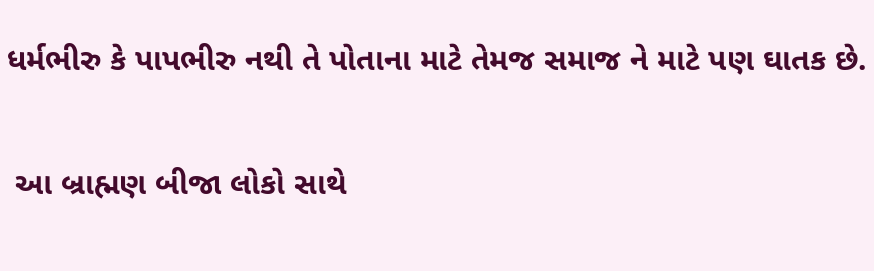ધર્મભીરુ કે પાપભીરુ નથી તે પોતાના માટે તેમજ સમાજ ને માટે પણ ઘાતક છે.

 આ બ્રાહ્મણ બીજા લોકો સાથે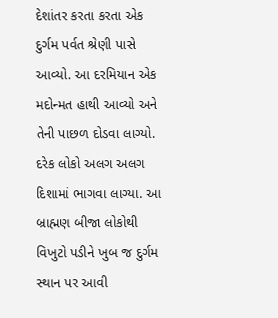દેશાંતર કરતા કરતા એક દુર્ગમ પર્વત શ્રેણી પાસે આવ્યો. આ દરમિયાન એક મદોન્મત હાથી આવ્યો અને તેની પાછળ દોડવા લાગ્યો. દરેક લોકો અલગ અલગ દિશામાં ભાગવા લાગ્યા. આ બ્રાહ્મણ બીજા લોકોથી વિખુટો પડીને ખુબ જ દુર્ગમ સ્થાન પર આવી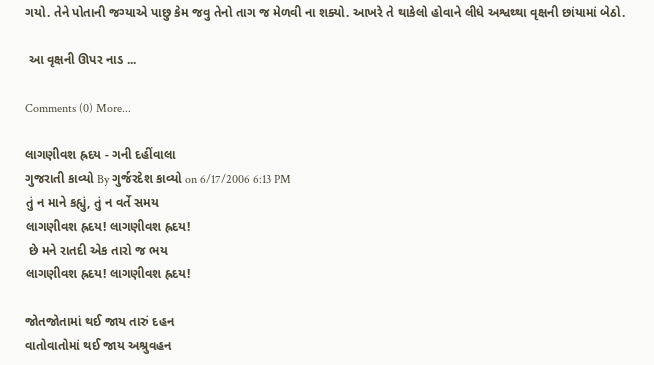ગયો. તેને પોતાની જગ્યાએ પાછુ કેમ જવુ તેનો તાગ જ મેળવી ના શક્યો. આખરે તે થાકેલો હોવાને લીધે અશ્વથ્થા વૃક્ષની છાંયામાં બેઠો.

 આ વૃક્ષની ઊપર નાડ ...

Comments (0) More...

લાગણીવશ હ્રદય - ગની દહીંવાલા
ગુજરાતી કાવ્યો By ગુર્જરદેશ કાવ્યો on 6/17/2006 6:13 PM
તું ન માને કહ્યું, તું ન વર્તે સમય
લાગણીવશ હ્રદય! લાગણીવશ હ્રદય!
 છે મને રાતદી એક તારો જ ભય
લાગણીવશ હ્રદય! લાગણીવશ હ્રદય!

જોતજોતામાં થઈ જાય તારું દહન
વાતોવાતોમાં થઈ જાય અશ્રુવહન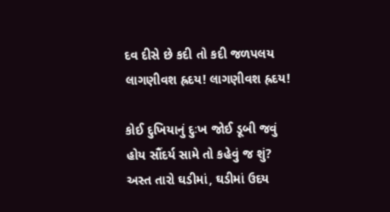દવ દીસે છે કદી તો કદી જળપલય
લાગણીવશ હ્રદય! લાગણીવશ હ્રદય!

કોઈ દુખિયાનું દુઃખ જોઈ ડૂબી જવું
હોય સૌંદર્ય સામે તો કહેવું જ શું?
અસ્ત તારો ઘડીમાં, ઘડીમાં ઉદય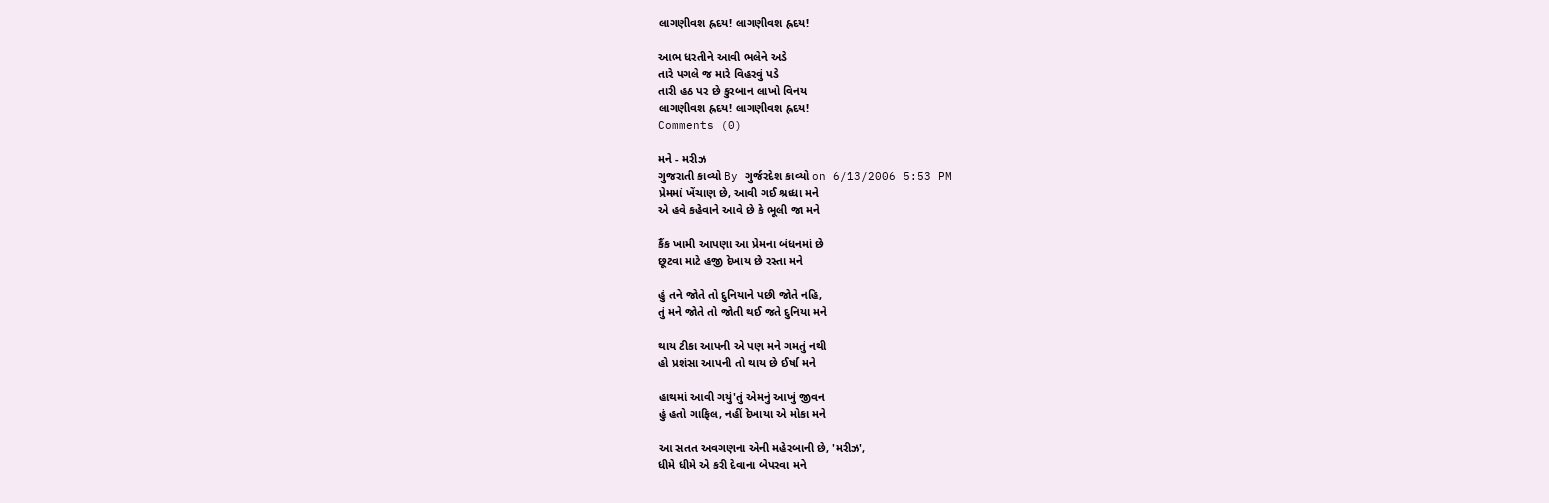લાગણીવશ હ્રદય! લાગણીવશ હ્રદય!

આભ ધરતીને આવી ભલેને અડે
તારે પગલે જ મારે વિહરવું પડે
તારી હઠ પર છે કુરબાન લાખો વિનય
લાગણીવશ હ્રદય! લાગણીવશ હ્રદય!
Comments (0)

મને - મરીઝ
ગુજરાતી કાવ્યો By ગુર્જરદેશ કાવ્યો on 6/13/2006 5:53 PM
પ્રેમમાં ખેંચાણ છે, આવી ગઈ શ્રધ્ધા મને
એ હવે કહેવાને આવે છે કે ભૂલી જા મને

કૈંક ખામી આપણા આ પ્રેમના બંધનમાં છે
છૂટવા માટે હજી દેખાય છે રસ્તા મને

હું તને જોતે તો દુનિયાને પછી જોતે નહિ,
તું મને જોતે તો જોતી થઈ જતે દુનિયા મને

થાય ટીકા આપની એ પણ મને ગમતું નથી
હો પ્રશંસા આપની તો થાય છે ઈર્ષા મને

હાથમાં આવી ગયું'તું એમનું આખું જીવન
હું હતો ગાફિલ, નહીં દેખાયા એ મોકા મને

આ સતત અવગણના એની મહેરબાની છે, 'મરીઝ',
ધીમે ધીમે એ કરી દેવાના બેપરવા મને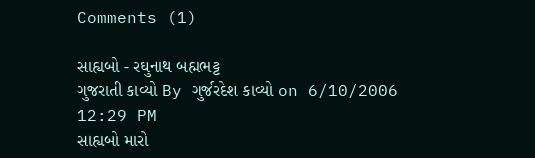Comments (1)

સાહ્યબો - રઘુનાથ બહ્મભટ્ટ
ગુજરાતી કાવ્યો By ગુર્જરદેશ કાવ્યો on 6/10/2006 12:29 PM
સાહ્યબો મારો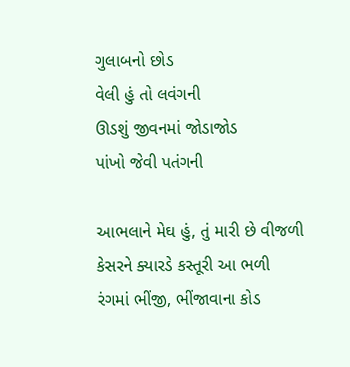ગુલાબનો છોડ
વેલી હું તો લવંગની
ઊડશું જીવનમાં જોડાજોડ
પાંખો જેવી પતંગની

આભલાને મેઘ હું, તું મારી છે વીજળી
કેસરને ક્યારડે કસ્તૂરી આ ભળી
રંગમાં ભીંજી, ભીંજાવાના કોડ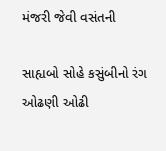મંજરી જેવી વસંતની

સાહ્યબો સોહે કસુંબીનો રંગ
ઓઢણી ઓઢી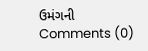ઉમંગની
Comments (0)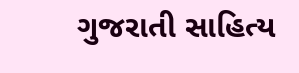ગુજરાતી સાહિત્ય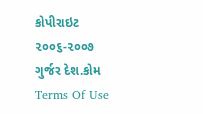કોપીરાઇટ ૨૦૦૬-૨૦૦૭ ગુર્જર દેશ.કોમ   Terms Of Use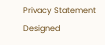Privacy Statement
Designed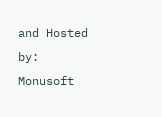and Hosted by: Monusoft